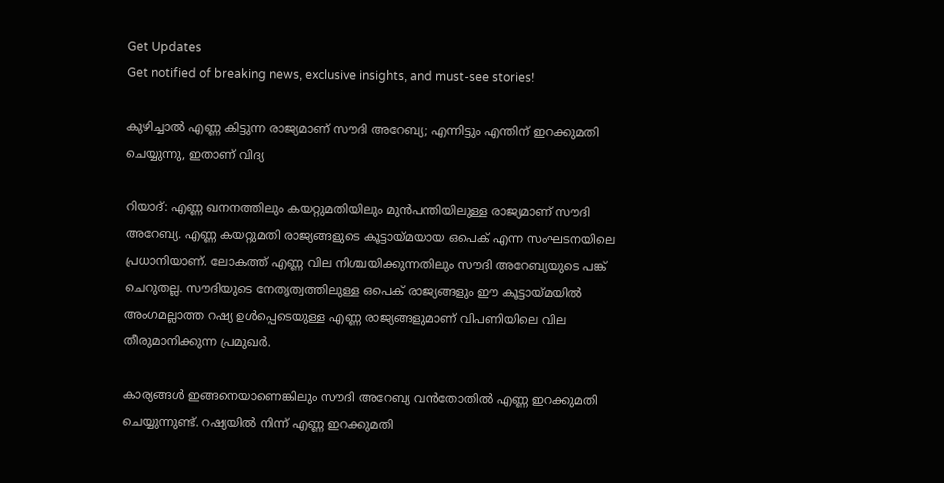Get Updates
Get notified of breaking news, exclusive insights, and must-see stories!

കുഴിച്ചാല്‍ എണ്ണ കിട്ടുന്ന രാജ്യമാണ് സൗദി അറേബ്യ; എന്നിട്ടും എന്തിന് ഇറക്കുമതി ചെയ്യുന്നു, ഇതാണ് വിദ്യ

റിയാദ്: എണ്ണ ഖനനത്തിലും കയറ്റുമതിയിലും മുന്‍പന്തിയിലുള്ള രാജ്യമാണ് സൗദി അറേബ്യ. എണ്ണ കയറ്റുമതി രാജ്യങ്ങളുടെ കൂട്ടായ്മയായ ഒപെക് എന്ന സംഘടനയിലെ പ്രധാനിയാണ്. ലോകത്ത് എണ്ണ വില നിശ്ചയിക്കുന്നതിലും സൗദി അറേബ്യയുടെ പങ്ക് ചെറുതല്ല. സൗദിയുടെ നേതൃത്വത്തിലുള്ള ഒപെക് രാജ്യങ്ങളും ഈ കൂട്ടായ്മയില്‍ അംഗമല്ലാത്ത റഷ്യ ഉള്‍പ്പെടെയുള്ള എണ്ണ രാജ്യങ്ങളുമാണ് വിപണിയിലെ വില തീരുമാനിക്കുന്ന പ്രമുഖര്‍.

കാര്യങ്ങള്‍ ഇങ്ങനെയാണെങ്കിലും സൗദി അറേബ്യ വന്‍തോതില്‍ എണ്ണ ഇറക്കുമതി ചെയ്യുന്നുണ്ട്. റഷ്യയില്‍ നിന്ന് എണ്ണ ഇറക്കുമതി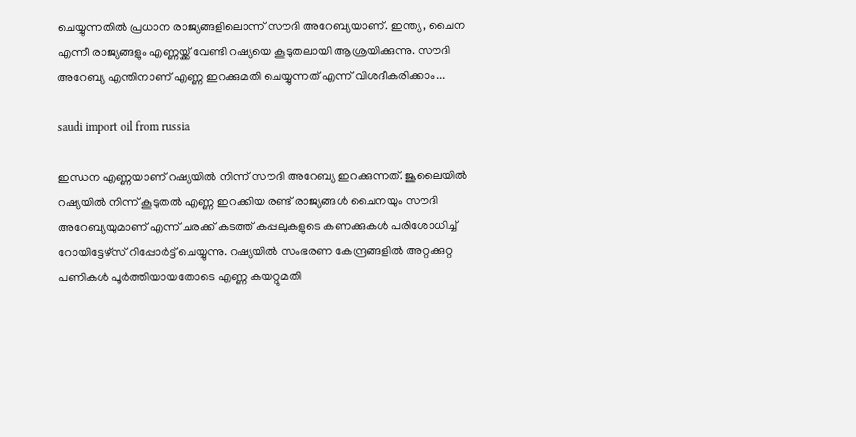ചെയ്യുന്നതില്‍ പ്രധാന രാജ്യങ്ങളിലൊന്ന് സൗദി അറേബ്യയാണ്. ഇന്ത്യ, ചൈന എന്നീ രാജ്യങ്ങളും എണ്ണയ്ക്ക് വേണ്ടി റഷ്യയെ കൂടുതലായി ആശ്രയിക്കുന്നു. സൗദി അറേബ്യ എന്തിനാണ് എണ്ണ ഇറക്കുമതി ചെയ്യുന്നത് എന്ന് വിശദീകരിക്കാം...

saudi import oil from russia

ഇന്ധന എണ്ണയാണ് റഷ്യയില്‍ നിന്ന് സൗദി അറേബ്യ ഇറക്കുന്നത്. ജൂലൈയില്‍ റഷ്യയില്‍ നിന്ന് കൂടുതല്‍ എണ്ണ ഇറക്കിയ രണ്ട് രാജ്യങ്ങള്‍ ചൈനയും സൗദി അറേബ്യയുമാണ് എന്ന് ചരക്ക് കടത്ത് കപ്പലുകളുടെ കണക്കുകള്‍ പരിശോധിച്ച് റോയിട്ടേഴ്‌സ് റിപ്പോര്‍ട്ട് ചെയ്യുന്നു. റഷ്യയില്‍ സംഭരണ കേന്ദ്രങ്ങളില്‍ അറ്റക്കുറ്റ പണികള്‍ പൂര്‍ത്തിയായതോടെ എണ്ണ കയറ്റുമതി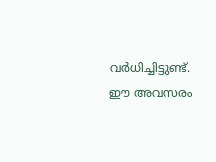വര്‍ധിച്ചിട്ടുണ്ട്. ഈ അവസരം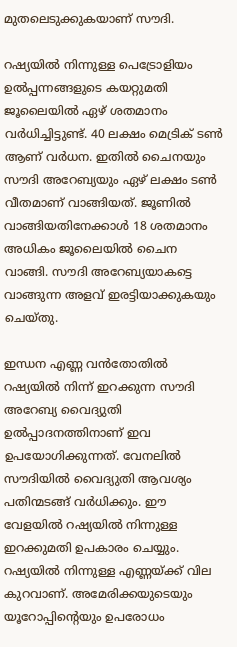മുതലെടുക്കുകയാണ് സൗദി.

റഷ്യയില്‍ നിന്നുള്ള പെട്രോളിയം ഉല്‍പ്പന്നങ്ങളുടെ കയറ്റുമതി ജൂലൈയില്‍ ഏഴ് ശതമാനം വര്‍ധിച്ചിട്ടുണ്ട്. 40 ലക്ഷം മെട്രിക് ടണ്‍ ആണ് വര്‍ധന. ഇതില്‍ ചൈനയും സൗദി അറേബ്യയും ഏഴ് ലക്ഷം ടണ്‍ വീതമാണ് വാങ്ങിയത്. ജൂണില്‍ വാങ്ങിയതിനേക്കാള്‍ 18 ശതമാനം അധികം ജൂലൈയില്‍ ചൈന വാങ്ങി. സൗദി അറേബ്യയാകട്ടെ വാങ്ങുന്ന അളവ് ഇരട്ടിയാക്കുകയും ചെയ്തു.

ഇന്ധന എണ്ണ വന്‍തോതില്‍ റഷ്യയില്‍ നിന്ന് ഇറക്കുന്ന സൗദി അറേബ്യ വൈദ്യുതി ഉല്‍പ്പാദനത്തിനാണ് ഇവ ഉപയോഗിക്കുന്നത്. വേനലില്‍ സൗദിയില്‍ വൈദ്യുതി ആവശ്യം പതിന്മടങ്ങ് വര്‍ധിക്കും. ഈ വേളയില്‍ റഷ്യയില്‍ നിന്നുള്ള ഇറക്കുമതി ഉപകാരം ചെയ്യും. റഷ്യയില്‍ നിന്നുള്ള എണ്ണയ്ക്ക് വില കുറവാണ്. അമേരിക്കയുടെയും യൂറോപ്പിന്റെയും ഉപരോധം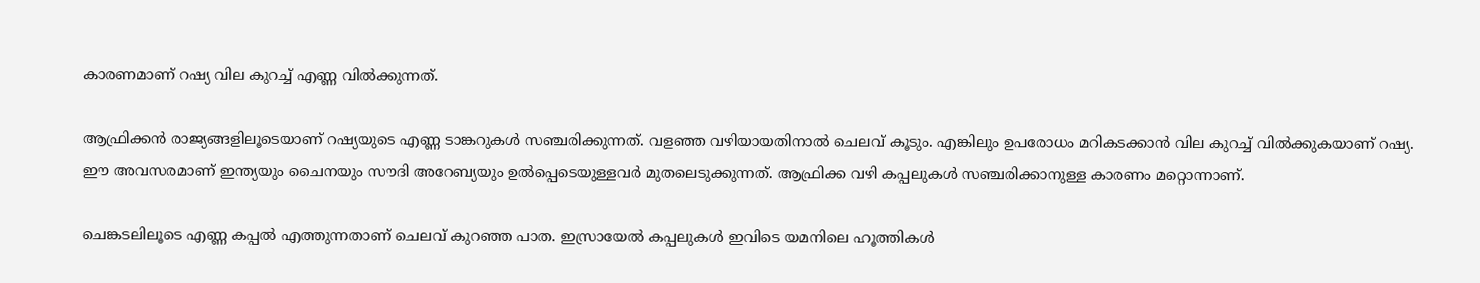കാരണമാണ് റഷ്യ വില കുറച്ച് എണ്ണ വില്‍ക്കുന്നത്.

ആഫ്രിക്കന്‍ രാജ്യങ്ങളിലൂടെയാണ് റഷ്യയുടെ എണ്ണ ടാങ്കറുകള്‍ സഞ്ചരിക്കുന്നത്. വളഞ്ഞ വഴിയായതിനാല്‍ ചെലവ് കൂടും. എങ്കിലും ഉപരോധം മറികടക്കാന്‍ വില കുറച്ച് വില്‍ക്കുകയാണ് റഷ്യ. ഈ അവസരമാണ് ഇന്ത്യയും ചൈനയും സൗദി അറേബ്യയും ഉല്‍പ്പെടെയുള്ളവര്‍ മുതലെടുക്കുന്നത്. ആഫ്രിക്ക വഴി കപ്പലുകള്‍ സഞ്ചരിക്കാനുള്ള കാരണം മറ്റൊന്നാണ്.

ചെങ്കടലിലൂടെ എണ്ണ കപ്പല്‍ എത്തുന്നതാണ് ചെലവ് കുറഞ്ഞ പാത. ഇസ്രായേല്‍ കപ്പലുകള്‍ ഇവിടെ യമനിലെ ഹൂത്തികള്‍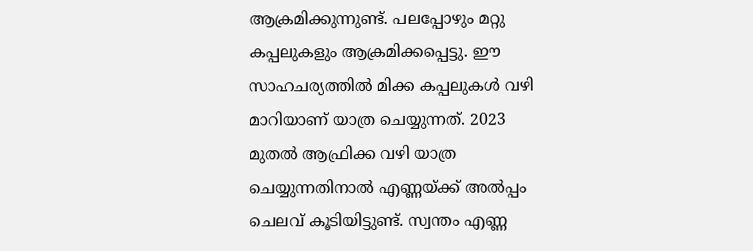ആക്രമിക്കുന്നുണ്ട്. പലപ്പോഴും മറ്റു കപ്പലുകളും ആക്രമിക്കപ്പെട്ടു. ഈ സാഹചര്യത്തില്‍ മിക്ക കപ്പലുകള്‍ വഴി മാറിയാണ് യാത്ര ചെയ്യുന്നത്. 2023 മുതല്‍ ആഫ്രിക്ക വഴി യാത്ര ചെയ്യുന്നതിനാല്‍ എണ്ണയ്ക്ക് അല്‍പ്പം ചെലവ് കൂടിയിട്ടുണ്ട്. സ്വന്തം എണ്ണ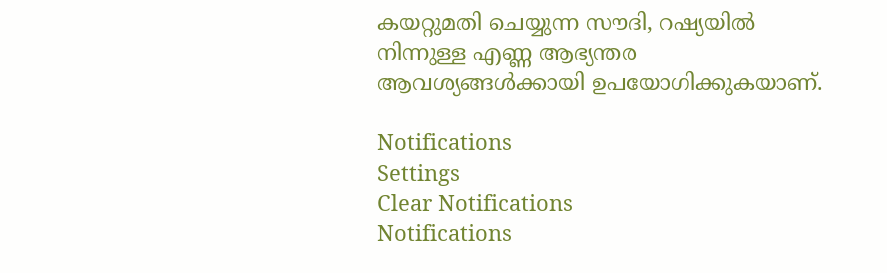കയറ്റുമതി ചെയ്യുന്ന സൗദി, റഷ്യയില്‍ നിന്നുള്ള എണ്ണ ആഭ്യന്തര ആവശ്യങ്ങള്‍ക്കായി ഉപയോഗിക്കുകയാണ്.

Notifications
Settings
Clear Notifications
Notifications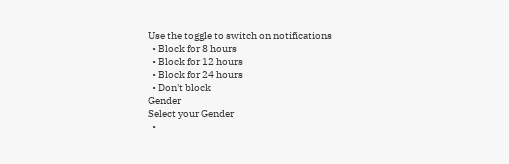Use the toggle to switch on notifications
  • Block for 8 hours
  • Block for 12 hours
  • Block for 24 hours
  • Don't block
Gender
Select your Gender
  •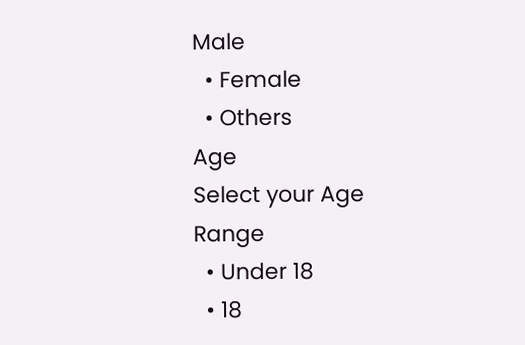Male
  • Female
  • Others
Age
Select your Age Range
  • Under 18
  • 18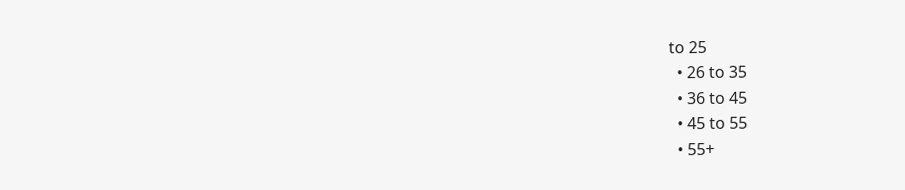to 25
  • 26 to 35
  • 36 to 45
  • 45 to 55
  • 55+